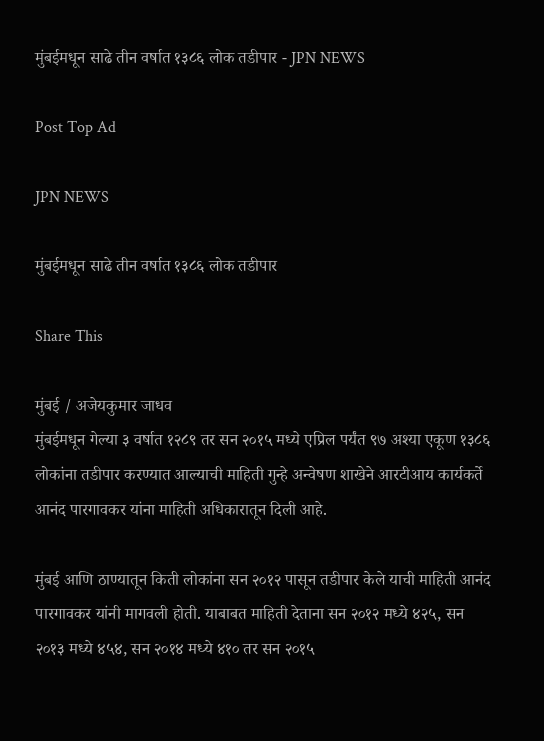मुंबईमधून साढे तीन वर्षात १३८६ लोक तडीपार - JPN NEWS

Post Top Ad

JPN NEWS

मुंबईमधून साढे तीन वर्षात १३८६ लोक तडीपार

Share This

मुंबई / अजेयकुमार जाधव
मुंबईमधून गेल्या ३ वर्षात १२८९ तर सन २०१५ मध्ये एप्रिल पर्यंत ९७ अश्या एकूण १३८६ लोकांना तडीपार करण्यात आल्याची माहिती गुन्हे अन्वेषण शाखेने आरटीआय कार्यकर्ते आनंद पारगावकर यांना माहिती अधिकारातून दिली आहे.

मुंबई आणि ठाण्यातून किती लोकांना सन २०१२ पासून तडीपार केले याची माहिती आनंद पारगावकर यांनी मागवली होती. याबाबत माहिती देताना सन २०१२ मध्ये ४२५, सन २०१३ मध्ये ४५४, सन २०१४ मध्ये ४१० तर सन २०१५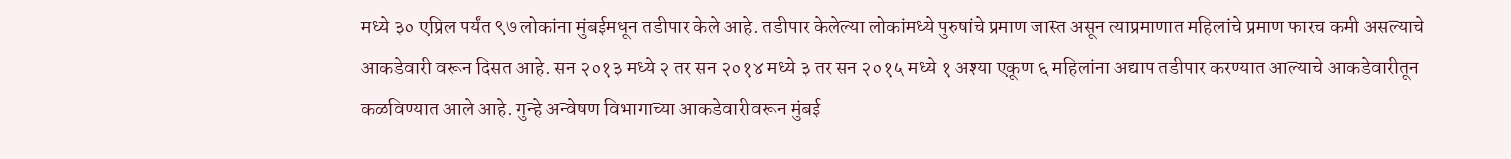मध्ये ३० एप्रिल पर्यंत ९७ लोकांना मुंबईमधून तडीपार केले आहे. तडीपार केलेल्या लोकांमध्ये पुरुषांचे प्रमाण जास्त असून त्याप्रमाणात महिलांचे प्रमाण फारच कमी असल्याचे आकडेवारी वरून दिसत आहे. सन २०१३ मध्ये २ तर सन २०१४ मध्ये ३ तर सन २०१५ मध्ये १ अश्या एकूण ६ महिलांना अद्याप तडीपार करण्यात आल्याचे आकडेवारीतून कळविण्यात आले आहे. गुन्हे अन्वेषण विभागाच्या आकडेवारीवरून मुंबई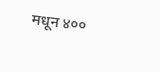मधून ४००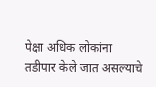पेक्षा अधिक लोकांना तडीपार केले जात असल्याचे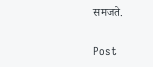समजते.

Post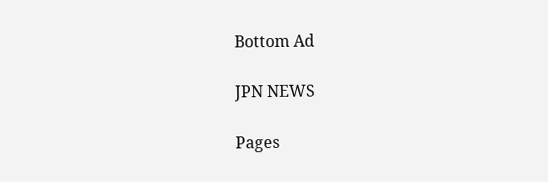Bottom Ad

JPN NEWS

Pages